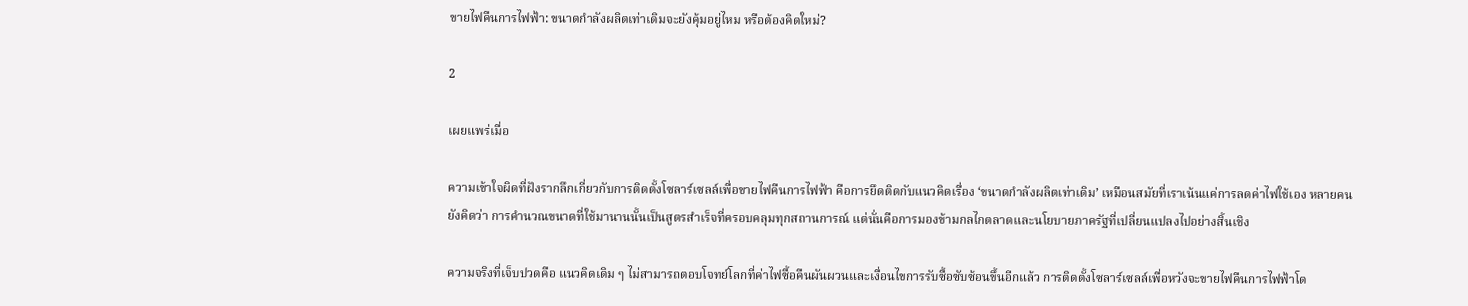ขายไฟคืนการไฟฟ้า: ขนาดกำลังผลิตเท่าเดิมจะยังคุ้มอยู่ไหม หรือต้องคิดใหม่?

2

เผยแพร่เมื่อ

ความเข้าใจผิดที่ฝังรากลึกเกี่ยวกับการติดตั้งโซลาร์เซลล์เพื่อขายไฟคืนการไฟฟ้า คือการยึดติดกับแนวคิดเรื่อง ‘ขนาดกำลังผลิตเท่าเดิม’ เหมือนสมัยที่เราเน้นแค่การลดค่าไฟใช้เอง หลายคนยังคิดว่า การคำนวณขนาดที่ใช้มานานนั้นเป็นสูตรสำเร็จที่ครอบคลุมทุกสถานการณ์ แต่นั่นคือการมองข้ามกลไกตลาดและนโยบายภาครัฐที่เปลี่ยนแปลงไปอย่างสิ้นเชิง

ความจริงที่เจ็บปวดคือ แนวคิดเดิม ๆ ไม่สามารถตอบโจทย์โลกที่ค่าไฟซื้อคืนผันผวนและเงื่อนไขการรับซื้อซับซ้อนขึ้นอีกแล้ว การติดตั้งโซลาร์เซลล์เพื่อหวังจะขายไฟคืนการไฟฟ้าโด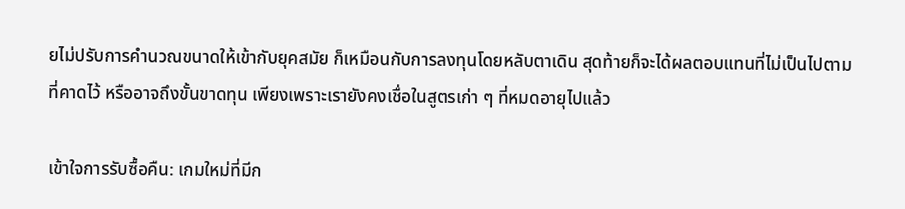ยไม่ปรับการคำนวณขนาดให้เข้ากับยุคสมัย ก็เหมือนกับการลงทุนโดยหลับตาเดิน สุดท้ายก็จะได้ผลตอบแทนที่ไม่เป็นไปตามที่คาดไว้ หรืออาจถึงขั้นขาดทุน เพียงเพราะเรายังคงเชื่อในสูตรเก่า ๆ ที่หมดอายุไปแล้ว

เข้าใจการรับซื้อคืน: เกมใหม่ที่มีก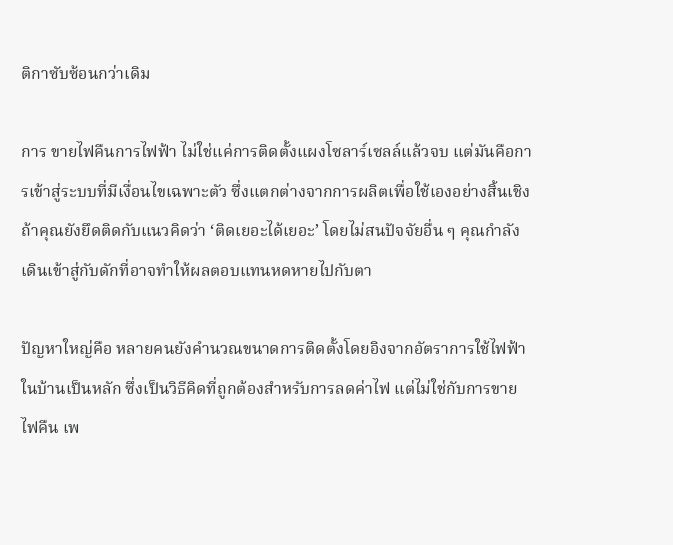ติกาซับซ้อนกว่าเดิม

การ ขายไฟคืนการไฟฟ้า ไม่ใช่แค่การติดตั้งแผงโซลาร์เซลล์แล้วจบ แต่มันคือการเข้าสู่ระบบที่มีเงื่อนไขเฉพาะตัว ซึ่งแตกต่างจากการผลิตเพื่อใช้เองอย่างสิ้นเชิง ถ้าคุณยังยึดติดกับแนวคิดว่า ‘ติดเยอะได้เยอะ’ โดยไม่สนปัจจัยอื่น ๆ คุณกำลังเดินเข้าสู่กับดักที่อาจทำให้ผลตอบแทนหดหายไปกับตา

ปัญหาใหญ่คือ หลายคนยังคำนวณขนาดการติดตั้งโดยอิงจากอัตราการใช้ไฟฟ้าในบ้านเป็นหลัก ซึ่งเป็นวิธีคิดที่ถูกต้องสำหรับการลดค่าไฟ แต่ไม่ใช่กับการขายไฟคืน เพ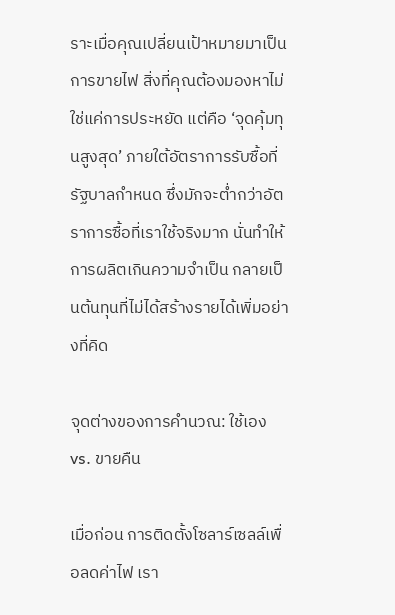ราะเมื่อคุณเปลี่ยนเป้าหมายมาเป็นการขายไฟ สิ่งที่คุณต้องมองหาไม่ใช่แค่การประหยัด แต่คือ ‘จุดคุ้มทุนสูงสุด’ ภายใต้อัตราการรับซื้อที่รัฐบาลกำหนด ซึ่งมักจะต่ำกว่าอัตราการซื้อที่เราใช้จริงมาก นั่นทำให้การผลิตเกินความจำเป็น กลายเป็นต้นทุนที่ไม่ได้สร้างรายได้เพิ่มอย่างที่คิด

จุดต่างของการคำนวณ: ใช้เอง vs. ขายคืน

เมื่อก่อน การติดตั้งโซลาร์เซลล์เพื่อลดค่าไฟ เรา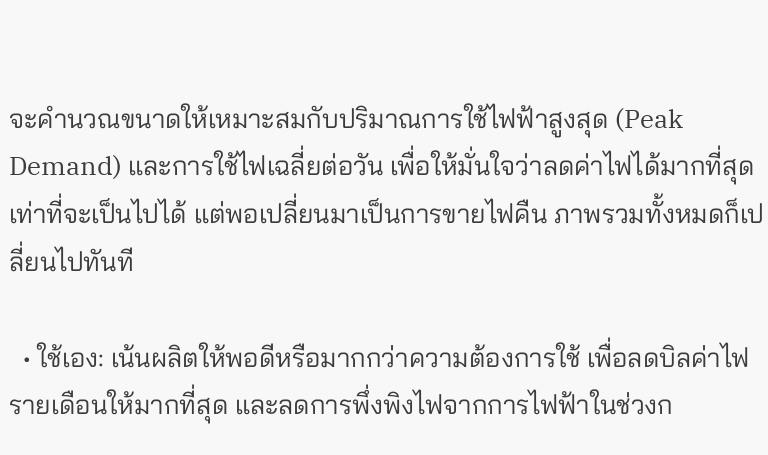จะคำนวณขนาดให้เหมาะสมกับปริมาณการใช้ไฟฟ้าสูงสุด (Peak Demand) และการใช้ไฟเฉลี่ยต่อวัน เพื่อให้มั่นใจว่าลดค่าไฟได้มากที่สุดเท่าที่จะเป็นไปได้ แต่พอเปลี่ยนมาเป็นการขายไฟคืน ภาพรวมทั้งหมดก็เปลี่ยนไปทันที

  • ใช้เอง: เน้นผลิตให้พอดีหรือมากกว่าความต้องการใช้ เพื่อลดบิลค่าไฟรายเดือนให้มากที่สุด และลดการพึ่งพิงไฟจากการไฟฟ้าในช่วงก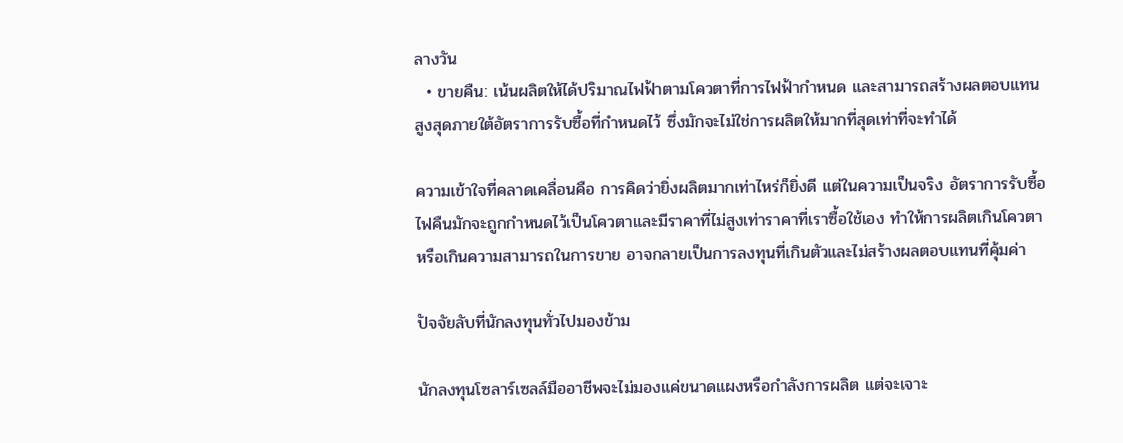ลางวัน
  • ขายคืน: เน้นผลิตให้ได้ปริมาณไฟฟ้าตามโควตาที่การไฟฟ้ากำหนด และสามารถสร้างผลตอบแทนสูงสุดภายใต้อัตราการรับซื้อที่กำหนดไว้ ซึ่งมักจะไม่ใช่การผลิตให้มากที่สุดเท่าที่จะทำได้

ความเข้าใจที่คลาดเคลื่อนคือ การคิดว่ายิ่งผลิตมากเท่าไหร่ก็ยิ่งดี แต่ในความเป็นจริง อัตราการรับซื้อไฟคืนมักจะถูกกำหนดไว้เป็นโควตาและมีราคาที่ไม่สูงเท่าราคาที่เราซื้อใช้เอง ทำให้การผลิตเกินโควตาหรือเกินความสามารถในการขาย อาจกลายเป็นการลงทุนที่เกินตัวและไม่สร้างผลตอบแทนที่คุ้มค่า

ปัจจัยลับที่นักลงทุนทั่วไปมองข้าม

นักลงทุนโซลาร์เซลล์มืออาชีพจะไม่มองแค่ขนาดแผงหรือกำลังการผลิต แต่จะเจาะ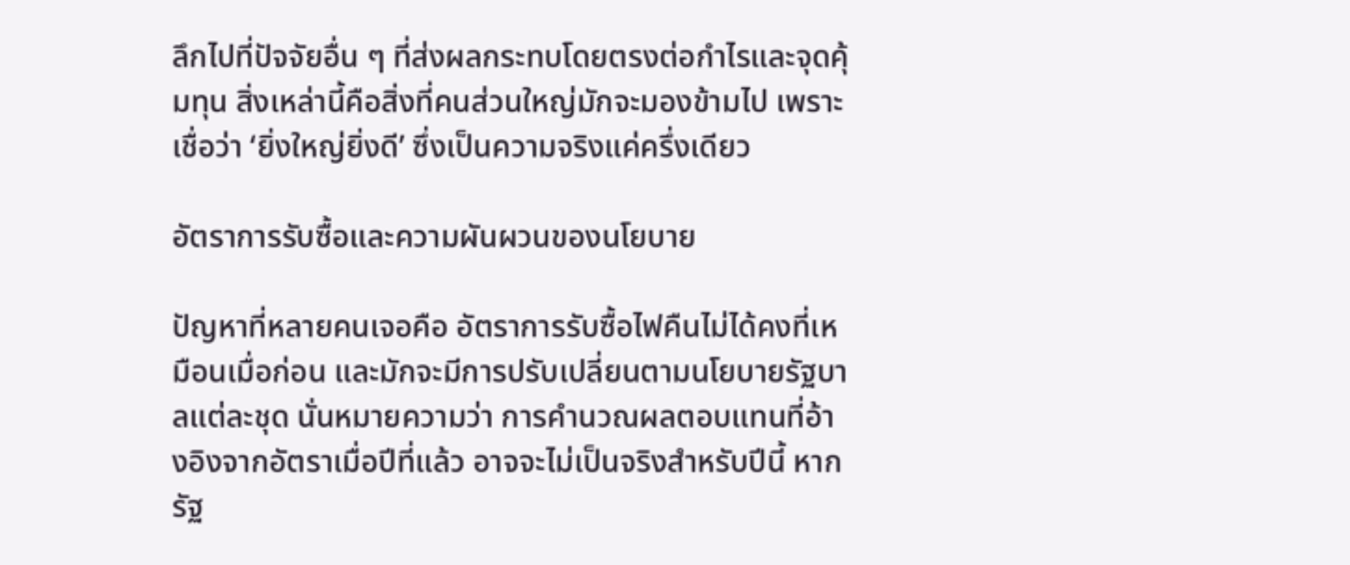ลึกไปที่ปัจจัยอื่น ๆ ที่ส่งผลกระทบโดยตรงต่อกำไรและจุดคุ้มทุน สิ่งเหล่านี้คือสิ่งที่คนส่วนใหญ่มักจะมองข้ามไป เพราะเชื่อว่า ‘ยิ่งใหญ่ยิ่งดี’ ซึ่งเป็นความจริงแค่ครึ่งเดียว

อัตราการรับซื้อและความผันผวนของนโยบาย

ปัญหาที่หลายคนเจอคือ อัตราการรับซื้อไฟคืนไม่ได้คงที่เหมือนเมื่อก่อน และมักจะมีการปรับเปลี่ยนตามนโยบายรัฐบาลแต่ละชุด นั่นหมายความว่า การคำนวณผลตอบแทนที่อ้างอิงจากอัตราเมื่อปีที่แล้ว อาจจะไม่เป็นจริงสำหรับปีนี้ หากรัฐ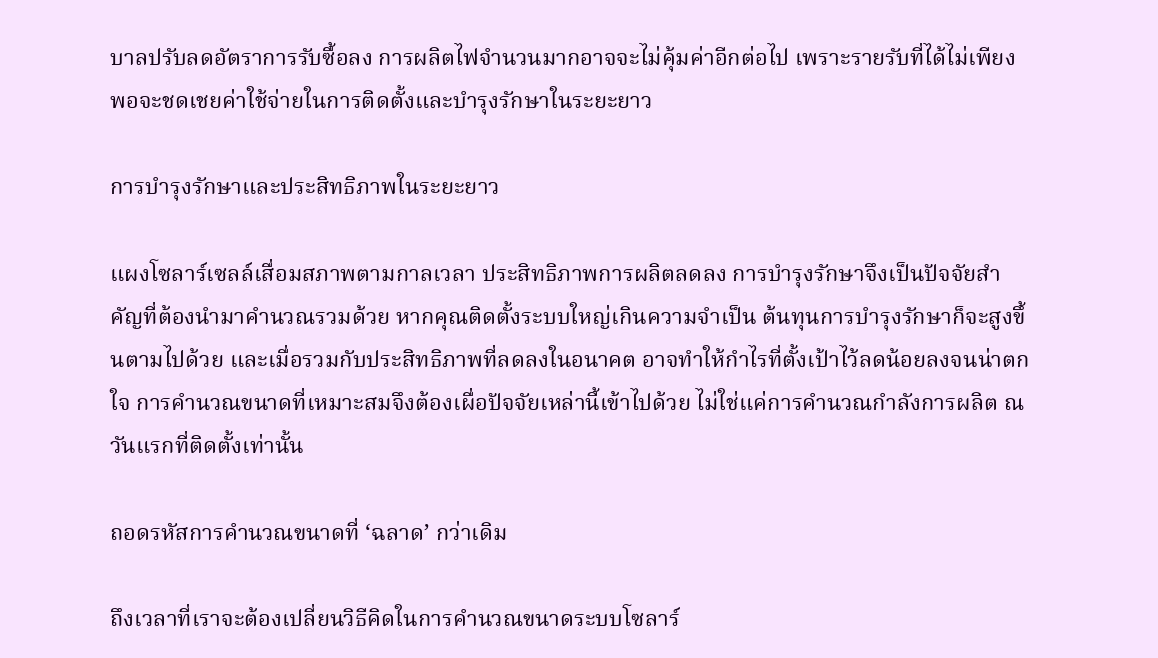บาลปรับลดอัตราการรับซื้อลง การผลิตไฟจำนวนมากอาจจะไม่คุ้มค่าอีกต่อไป เพราะรายรับที่ได้ไม่เพียงพอจะชดเชยค่าใช้จ่ายในการติดตั้งและบำรุงรักษาในระยะยาว

การบำรุงรักษาและประสิทธิภาพในระยะยาว

แผงโซลาร์เซลล์เสื่อมสภาพตามกาลเวลา ประสิทธิภาพการผลิตลดลง การบำรุงรักษาจึงเป็นปัจจัยสำคัญที่ต้องนำมาคำนวณรวมด้วย หากคุณติดตั้งระบบใหญ่เกินความจำเป็น ต้นทุนการบำรุงรักษาก็จะสูงขึ้นตามไปด้วย และเมื่อรวมกับประสิทธิภาพที่ลดลงในอนาคต อาจทำให้กำไรที่ตั้งเป้าไว้ลดน้อยลงจนน่าตกใจ การคำนวณขนาดที่เหมาะสมจึงต้องเผื่อปัจจัยเหล่านี้เข้าไปด้วย ไม่ใช่แค่การคำนวณกำลังการผลิต ณ วันแรกที่ติดตั้งเท่านั้น

ถอดรหัสการคำนวณขนาดที่ ‘ฉลาด’ กว่าเดิม

ถึงเวลาที่เราจะต้องเปลี่ยนวิธีคิดในการคำนวณขนาดระบบโซลาร์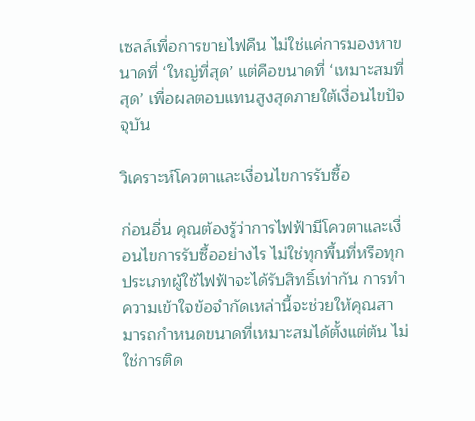เซลล์เพื่อการขายไฟคืน ไม่ใช่แค่การมองหาขนาดที่ ‘ใหญ่ที่สุด’ แต่คือขนาดที่ ‘เหมาะสมที่สุด’ เพื่อผลตอบแทนสูงสุดภายใต้เงื่อนไขปัจจุบัน

วิเคราะห์โควตาและเงื่อนไขการรับซื้อ

ก่อนอื่น คุณต้องรู้ว่าการไฟฟ้ามีโควตาและเงื่อนไขการรับซื้ออย่างไร ไม่ใช่ทุกพื้นที่หรือทุกประเภทผู้ใช้ไฟฟ้าจะได้รับสิทธิ์เท่ากัน การทำความเข้าใจข้อจำกัดเหล่านี้จะช่วยให้คุณสามารถกำหนดขนาดที่เหมาะสมได้ตั้งแต่ต้น ไม่ใช่การติด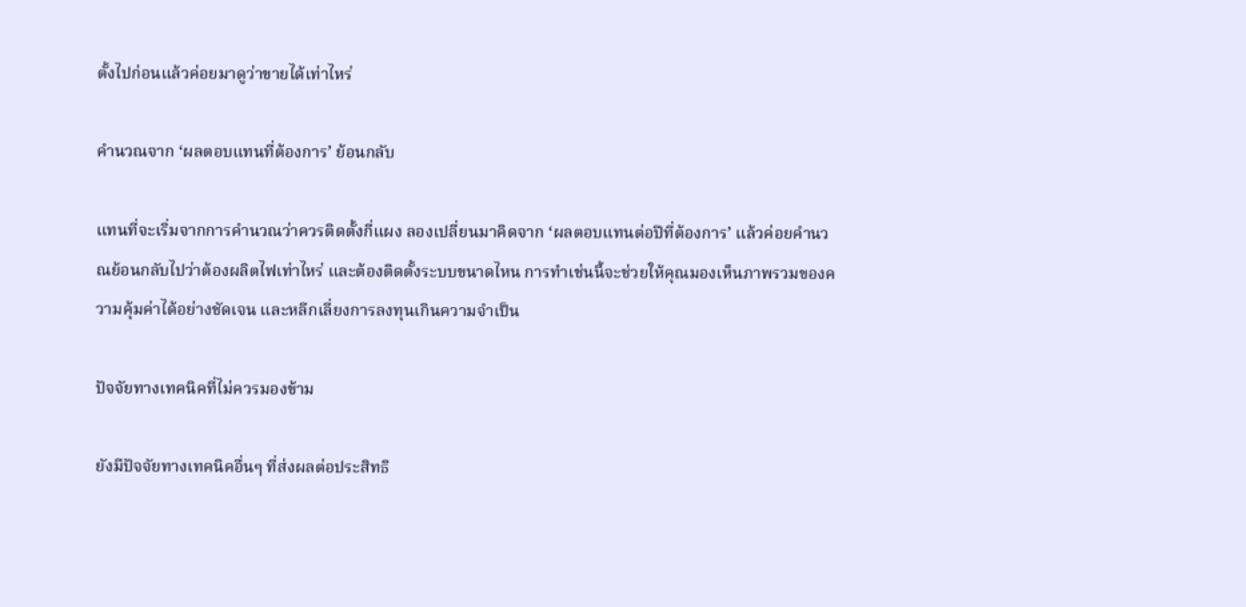ตั้งไปก่อนแล้วค่อยมาดูว่าขายได้เท่าไหร่

คำนวณจาก ‘ผลตอบแทนที่ต้องการ’ ย้อนกลับ

แทนที่จะเริ่มจากการคำนวณว่าควรติดตั้งกี่แผง ลองเปลี่ยนมาคิดจาก ‘ผลตอบแทนต่อปีที่ต้องการ’ แล้วค่อยคำนวณย้อนกลับไปว่าต้องผลิตไฟเท่าไหร่ และต้องติดตั้งระบบขนาดไหน การทำเช่นนี้จะช่วยให้คุณมองเห็นภาพรวมของความคุ้มค่าได้อย่างชัดเจน และหลีกเลี่ยงการลงทุนเกินความจำเป็น

ปัจจัยทางเทคนิคที่ไม่ควรมองข้าม

ยังมีปัจจัยทางเทคนิคอื่นๆ ที่ส่งผลต่อประสิทธิ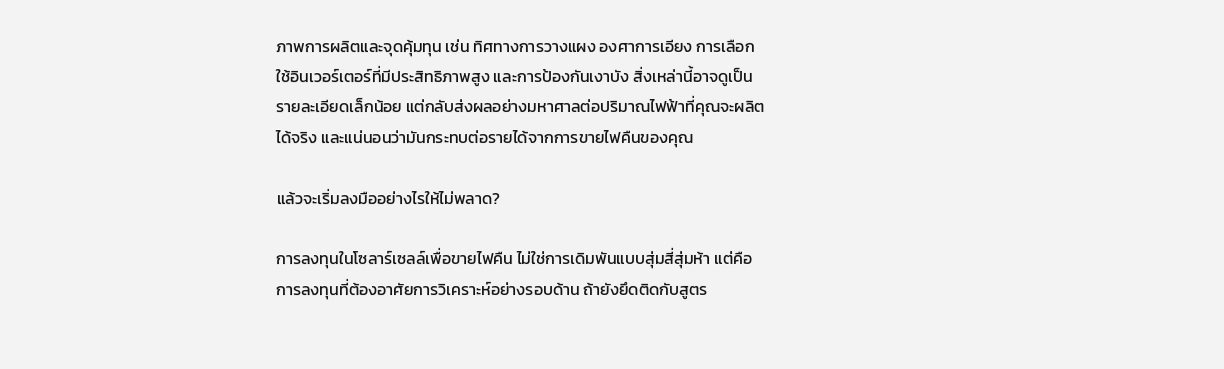ภาพการผลิตและจุดคุ้มทุน เช่น ทิศทางการวางแผง องศาการเอียง การเลือกใช้อินเวอร์เตอร์ที่มีประสิทธิภาพสูง และการป้องกันเงาบัง สิ่งเหล่านี้อาจดูเป็นรายละเอียดเล็กน้อย แต่กลับส่งผลอย่างมหาศาลต่อปริมาณไฟฟ้าที่คุณจะผลิตได้จริง และแน่นอนว่ามันกระทบต่อรายได้จากการขายไฟคืนของคุณ

แล้วจะเริ่มลงมืออย่างไรให้ไม่พลาด?

การลงทุนในโซลาร์เซลล์เพื่อขายไฟคืน ไม่ใช่การเดิมพันแบบสุ่มสี่สุ่มห้า แต่คือการลงทุนที่ต้องอาศัยการวิเคราะห์อย่างรอบด้าน ถ้ายังยึดติดกับสูตร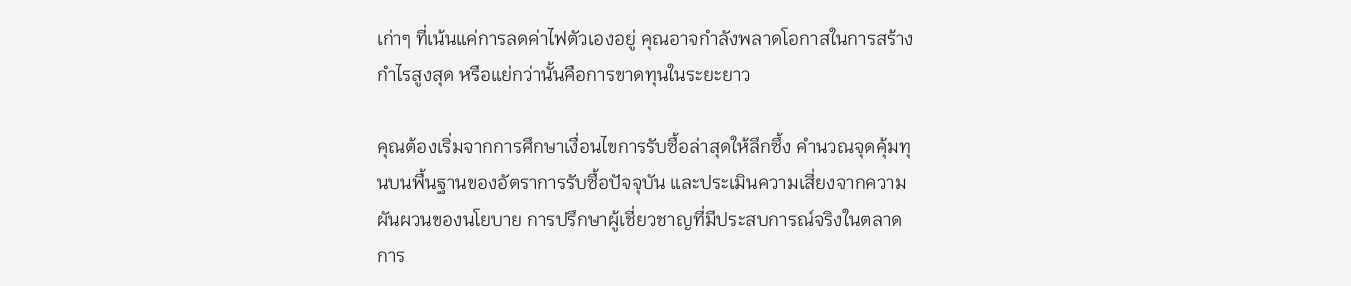เก่าๆ ที่เน้นแค่การลดค่าไฟตัวเองอยู่ คุณอาจกำลังพลาดโอกาสในการสร้างกำไรสูงสุด หรือแย่กว่านั้นคือการขาดทุนในระยะยาว

คุณต้องเริ่มจากการศึกษาเงื่อนไขการรับซื้อล่าสุดให้ลึกซึ้ง คำนวณจุดคุ้มทุนบนพื้นฐานของอัตราการรับซื้อปัจจุบัน และประเมินความเสี่ยงจากความผันผวนของนโยบาย การปรึกษาผู้เชี่ยวชาญที่มีประสบการณ์จริงในตลาดการ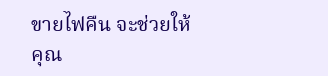ขายไฟคืน จะช่วยให้คุณ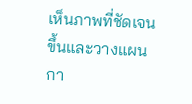เห็นภาพที่ชัดเจนขึ้นและวางแผนกา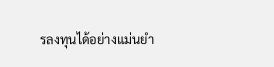รลงทุนได้อย่างแม่นยำ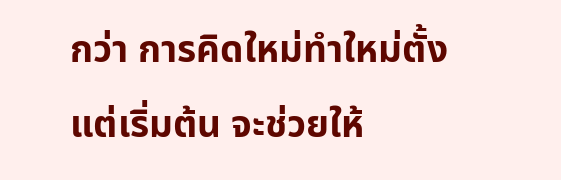กว่า การคิดใหม่ทำใหม่ตั้งแต่เริ่มต้น จะช่วยให้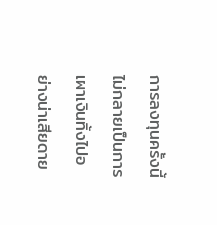การลงทุนครั้งนี้ไม่กลายเป็นการเผาเงินทิ้งไปอย่างน่าเสียดาย